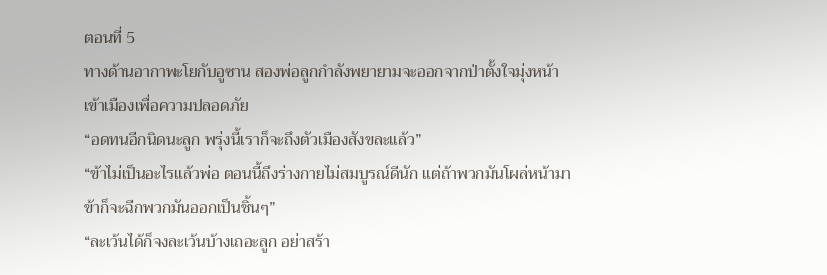ตอนที่ 5
ทางด้านอากาพะโยกับอูซาน สองพ่อลูกกำลังพยายามจะออกจากป่าตั้งใจมุ่งหน้าเข้าเมืองเพื่อความปลอดภัย
“อดทนอีกนิดนะลูก พรุ่งนี้เราก็จะถึงตัวเมืองสังขละแล้ว”
“ข้าไม่เป็นอะไรแล้วพ่อ ตอนนี้ถึงร่างกายไม่สมบูรณ์ดีนัก แต่ถ้าพวกมันโผล่หน้ามาข้าก็จะฉีกพวกมันออกเป็นชิ้นๆ”
“ละเว้นได้ก็จงละเว้นบ้างเถอะลูก อย่าสร้า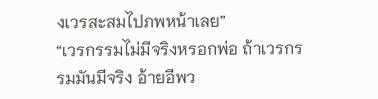งเวรสะสมไปภพหน้าเลย”
“เวรกรรมไม่มีจริงหรอกพ่อ ถ้าเวรกรรมมันมีจริง อ้ายอีพว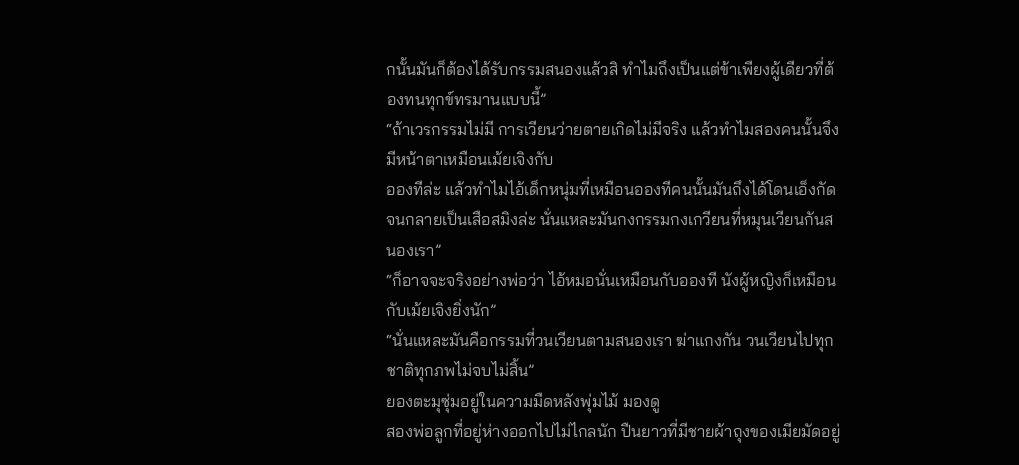กนั้นมันก็ต้องได้รับกรรมสนองแล้วสิ ทำไมถึงเป็นแต่ข้าเพียงผู้เดียวที่ต้องทนทุกข์ทรมานแบบนี้”
“ถ้าเวรกรรมไม่มี การเวียนว่ายตายเกิดไม่มีจริง แล้วทำไมสองคนนั้นจึงมีหน้าตาเหมือนเม้ยเจิงกับ
อองทีล่ะ แล้วทำไมไอ้เด็กหนุ่มที่เหมือนอองทีคนนั้นมันถึงได้โดนเอ็งกัดจนกลายเป็นเสือสมิงล่ะ นั่นแหละมันกงกรรมกงเกวียนที่หมุนเวียนกันสนองเรา”
“ก็อาจจะจริงอย่างพ่อว่า ไอ้หมอนั่นเหมือนกับอองที นังผู้หญิงก็เหมือนกับเม้ยเจิงยิ่งนัก”
“นั่นแหละมันคือกรรมที่วนเวียนตามสนองเรา ฆ่าแกงกัน วนเวียนไปทุกชาติทุกภพไม่จบไม่สิ้น”
ยองตะมุซุ่มอยู่ในความมืดหลังพุ่มไม้ มองดู
สองพ่อลูกที่อยู่ห่างออกไปไม่ไกลนัก ปืนยาวที่มีชายผ้าถุงของเมียมัดอยู่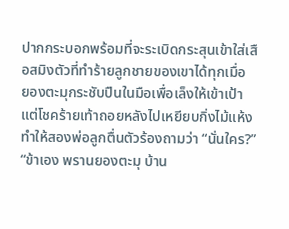ปากกระบอกพร้อมที่จะระเบิดกระสุนเข้าใส่เสือสมิงตัวที่ทำร้ายลูกชายของเขาได้ทุกเมื่อ
ยองตะมุกระชับปืนในมือเพื่อเล็งให้เข้าเป้า แต่โชคร้ายเท้าถอยหลังไปเหยียบกิ่งไม้แห้งทำให้สองพ่อลูกตื่นตัวร้องถามว่า “นั่นใคร?”
“ข้าเอง พรานยองตะมุ บ้าน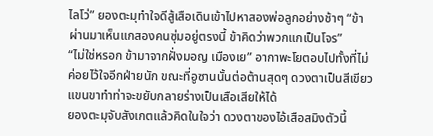ไลโว่” ยองตะมุทำใจดีสู้เสือเดินเข้าไปหาสองพ่อลูกอย่างช้าๆ “ข้าผ่านมาเห็นแกสองคนซุ่มอยู่ตรงนี้ ข้าคิดว่าพวกแกเป็นโจร”
“ไม่ใช่หรอก ข้ามาจากฝั่งมอญ เมืองเย” อากาพะโยตอบไปทั้งที่ไม่ค่อยไว้ใจอีกฝ่ายนัก ขณะที่อูซานนั้นต่อต้านสุดๆ ดวงตาเป็นสีเขียว แขนขาทำท่าจะขยับกลายร่างเป็นเสือเสียให้ได้
ยองตะมุจับสังเกตแล้วคิดในใจว่า ดวงตาของไอ้เสือสมิงตัวนี้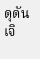ดุดันเจิ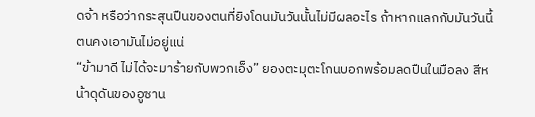ดจ้า หรือว่ากระสุนปืนของตนที่ยิงโดนมันวันนั้นไม่มีผลอะไร ถ้าหากแลกกับมันวันนี้ตนคงเอามันไม่อยู่แน่
“ข้ามาดี ไม่ได้จะมาร้ายกับพวกเอ็ง” ยองตะมุตะโกนบอกพร้อมลดปืนในมือลง สีหน้าดุดันของอูซาน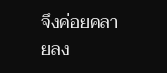จึงค่อยคลายลง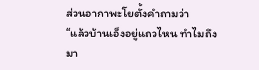ส่วนอากาพะโยตั้งคำถามว่า
“แล้วบ้านเอ็งอยู่แถวไหน ทำไมถึงมา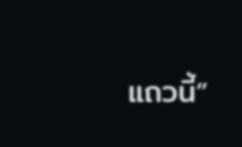แถวนี้”